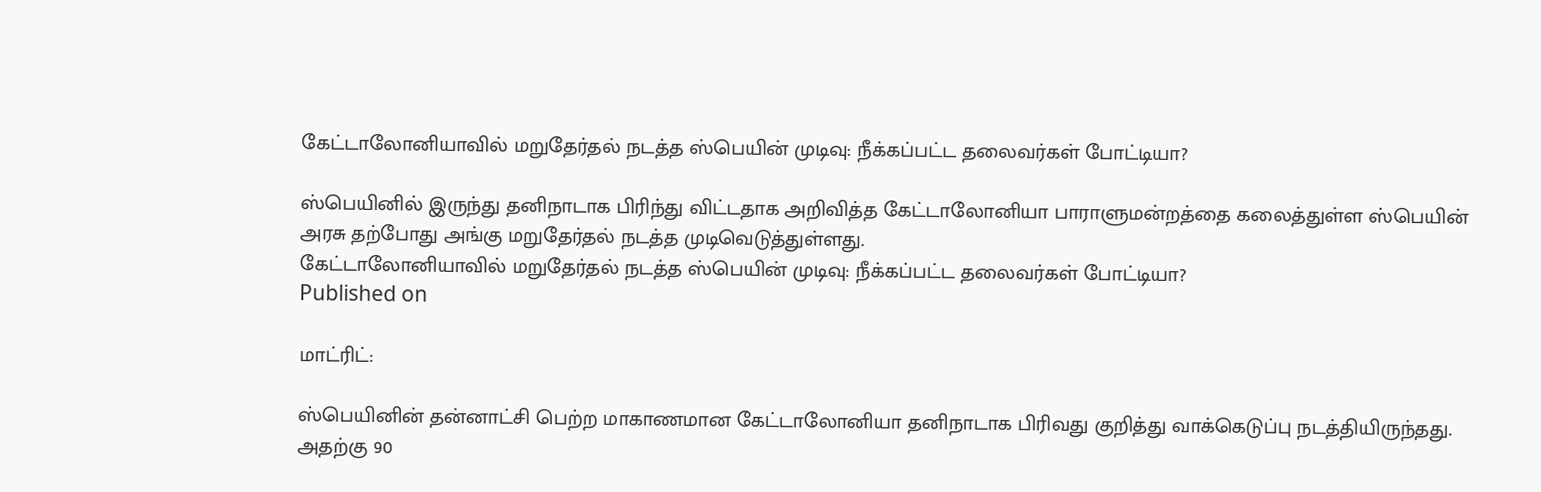கேட்டாலோனியாவில் மறுதேர்தல் நடத்த ஸ்பெயின் முடிவு: நீக்கப்பட்ட தலைவர்கள் போட்டியா?

ஸ்பெயினில் இருந்து தனிநாடாக பிரிந்து விட்டதாக அறிவித்த கேட்டாலோனியா பாராளுமன்றத்தை கலைத்துள்ள ஸ்பெயின் அரசு தற்போது அங்கு மறுதேர்தல் நடத்த முடிவெடுத்துள்ளது.
கேட்டாலோனியாவில் மறுதேர்தல் நடத்த ஸ்பெயின் முடிவு: நீக்கப்பட்ட தலைவர்கள் போட்டியா?
Published on

மாட்ரிட்:

ஸ்பெயினின் தன்னாட்சி பெற்ற மாகாணமான கேட்டாலோனியா தனிநாடாக பிரிவது குறித்து வாக்கெடுப்பு நடத்தியிருந்தது. அதற்கு 90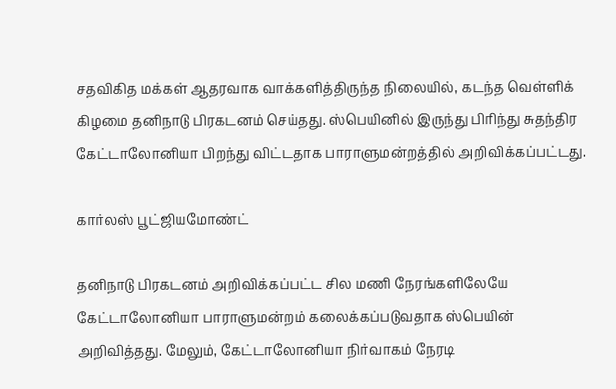சதவிகித மக்கள் ஆதரவாக வாக்களித்திருந்த நிலையில், கடந்த வெள்ளிக் கிழமை தனிநாடு பிரகடனம் செய்தது. ஸ்பெயினில் இருந்து பிரிந்து சுதந்திர கேட்டாலோனியா பிறந்து விட்டதாக பாராளுமன்றத்தில் அறிவிக்கப்பட்டது.

கார்லஸ் பூட்ஜியமோண்ட்

தனிநாடு பிரகடனம் அறிவிக்கப்பட்ட சில மணி நேரங்களிலேயே கேட்டாலோனியா பாராளுமன்றம் கலைக்கப்படுவதாக ஸ்பெயின் அறிவித்தது. மேலும், கேட்டாலோனியா நிர்வாகம் நேரடி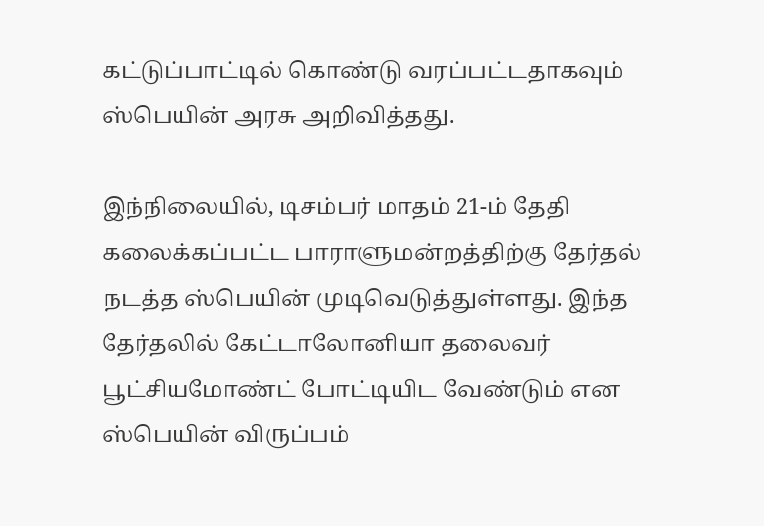கட்டுப்பாட்டில் கொண்டு வரப்பட்டதாகவும் ஸ்பெயின் அரசு அறிவித்தது.

இந்நிலையில், டிசம்பர் மாதம் 21-ம் தேதி கலைக்கப்பட்ட பாராளுமன்றத்திற்கு தேர்தல் நடத்த ஸ்பெயின் முடிவெடுத்துள்ளது. இந்த தேர்தலில் கேட்டாலோனியா தலைவர் பூட்சியமோண்ட் போட்டியிட வேண்டும் என ஸ்பெயின் விருப்பம்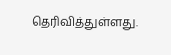தெரிவித்துள்ளது.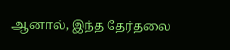ஆனால், இந்த தேர்தலை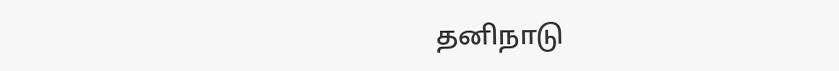தனிநாடு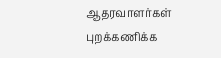ஆதரவாளர்கள் புறக்கணிக்க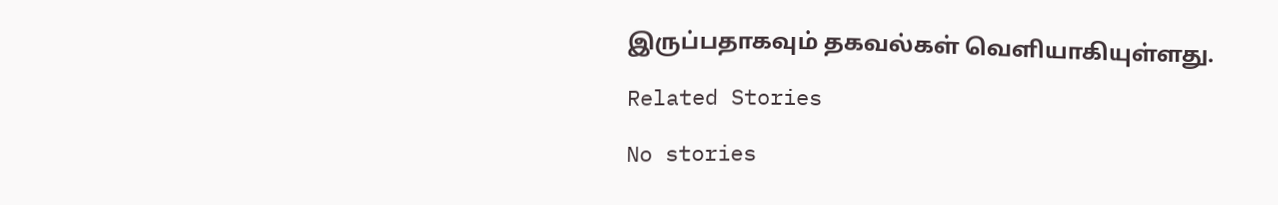இருப்பதாகவும் தகவல்கள் வெளியாகியுள்ளது.

Related Stories

No stories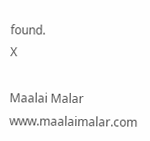found.
X

Maalai Malar
www.maalaimalar.com